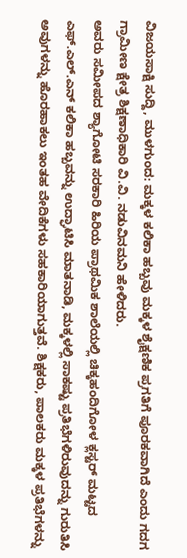ವಿಜಯಸಾಕ್ಷಿ ಸುದ್ದಿ, ಮುಳಗುಂದ: ಮಕ್ಕಳ ಕಲಿಕಾ ಹಬ್ಬವು ಮಕ್ಕಳ ಶೈಕ್ಷಣಿಕ ಪ್ರಗತಿಗೆ ಪೂರಕವಾಗಿದೆ ಎಂದು ಗದಗ ಗ್ರಾಮೀಣ ಕ್ಷೇತ್ರ ಶಿಕ್ಷಣಾಧಿಕಾರಿ ವಿ.ವಿ. ನಡುವಿನಮನಿ ಹೇಳಿದರು.
ಅವರು ಸಮೀಪದ ಶ್ಯಾಗೋಟಿ ಸರಕಾರಿ ಹಿರಿಯ ಪ್ರಾಥಮಿಕ ಶಾಲೆಯಲ್ಲಿ ಚಿಕ್ಕಹಂದಿಗೋಳ ಕ್ಲಸ್ಟರ್ ಮಟ್ಟದ ಎಫ್.ಎಲ್.ಎನ್ ಕಲಿಕಾ ಹಬ್ಬವನ್ನು ಉದ್ಘಾಟಿಸಿ ಮಾತನಾಡಿ, ಮಕ್ಕಳಲ್ಲಿ ಸಾಕಷ್ಟು ಪ್ರತಿಭೆಗಳಿರುವುದನ್ನು ಗುರುತಿಸಿ ಅವುಗಳನ್ನು ಹೊರಹಾಕಲು ಇಂತಹ ವೇದಿಕೆಗಳು ಸಹಕಾರಿಯಾಗುತ್ತವೆ. ಶಿಕ್ಷಕರು, ಪಾಲಕರು ಮಕ್ಕಳ ಪ್ರತಿಭೆಗಳನ್ನು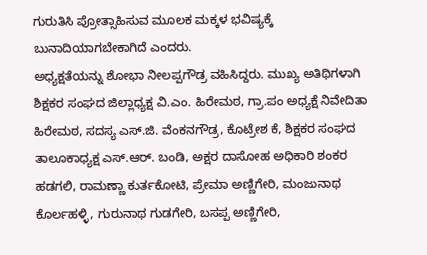ಗುರುತಿಸಿ ಪ್ರೋತ್ಸಾಹಿಸುವ ಮೂಲಕ ಮಕ್ಕಳ ಭವಿಷ್ಯಕ್ಕೆ ಬುನಾದಿಯಾಗಬೇಕಾಗಿದೆ ಎಂದರು.
ಅಧ್ಯಕ್ಷತೆಯನ್ನು ಶೋಭಾ ನೀಲಪ್ಪಗೌಡ್ರ ವಹಿಸಿದ್ದರು. ಮುಖ್ಯ ಅತಿಥಿಗಳಾಗಿ ಶಿಕ್ಷಕರ ಸಂಘದ ಜಿಲ್ಲಾಧ್ಯಕ್ಷ ವಿ.ಎಂ. ಹಿರೇಮಠ, ಗ್ರಾ.ಪಂ ಅಧ್ಯಕ್ಷೆ ನಿವೇದಿತಾ ಹಿರೇಮಠ, ಸದಸ್ಯ ಎಸ್.ಜಿ. ವೆಂಕನಗೌಡ್ರ, ಕೊಟ್ರೇಶ ಕೆ, ಶಿಕ್ಷಕರ ಸಂಘದ ತಾಲೂಕಾಧ್ಯಕ್ಷ ಎಸ್.ಆರ್. ಬಂಡಿ, ಅಕ್ಷರ ದಾಸೋಹ ಅಧಿಕಾರಿ ಶಂಕರ ಹಡಗಲಿ, ರಾಮಣ್ಣಾ ಕುರ್ತಕೋಟಿ, ಪ್ರೇಮಾ ಅಣ್ಣಿಗೇರಿ, ಮಂಜುನಾಥ ಕೊರ್ಲಹಳ್ಳಿ, ಗುರುನಾಥ ಗುಡಗೇರಿ, ಬಸಪ್ಪ ಅಣ್ಣಿಗೇರಿ,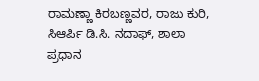ರಾಮಣ್ಣಾ ಕಿರಬಣ್ಣವರ, ರಾಜು ಕುರಿ, ಸಿಆರ್ಪಿ ಡಿ.ಸಿ. ನದಾಫ್, ಶಾಲಾ ಪ್ರಧಾನ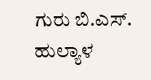ಗುರು ಬಿ.ಎಸ್. ಹುಲ್ಯಾಳ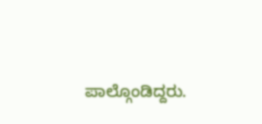ಪಾಲ್ಗೊಂಡಿದ್ದರು.